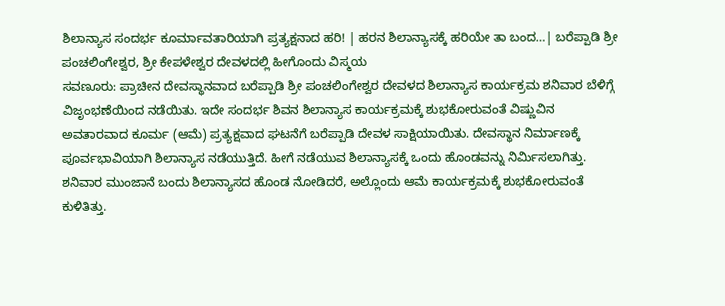ಶಿಲಾನ್ಯಾಸ ಸಂದರ್ಭ ಕೂರ್ಮಾವತಾರಿಯಾಗಿ ಪ್ರತ್ಯಕ್ಷನಾದ ಹರಿ! | ಹರನ ಶಿಲಾನ್ಯಾಸಕ್ಕೆ ಹರಿಯೇ ತಾ ಬಂದ…| ಬರೆಪ್ಪಾಡಿ ಶ್ರೀ ಪಂಚಲಿಂಗೇಶ್ವರ, ಶ್ರೀ ಕೇಪಳೇಶ್ವರ ದೇವಳದಲ್ಲಿ ಹೀಗೊಂದು ವಿಸ್ಮಯ
ಸವಣೂರು: ಪ್ರಾಚೀನ ದೇವಸ್ಥಾನವಾದ ಬರೆಪ್ಪಾಡಿ ಶ್ರೀ ಪಂಚಲಿಂಗೇಶ್ವರ ದೇವಳದ ಶಿಲಾನ್ಯಾಸ ಕಾರ್ಯಕ್ರಮ ಶನಿವಾರ ಬೆಳಿಗ್ಗೆ ವಿಜೃಂಭಣೆಯಿಂದ ನಡೆಯಿತು. ಇದೇ ಸಂದರ್ಭ ಶಿವನ ಶಿಲಾನ್ಯಾಸ ಕಾರ್ಯಕ್ರಮಕ್ಕೆ ಶುಭಕೋರುವಂತೆ ವಿಷ್ಣುವಿನ ಅವತಾರವಾದ ಕೂರ್ಮ (ಆಮೆ) ಪ್ರತ್ಯಕ್ಷವಾದ ಘಟನೆಗೆ ಬರೆಪ್ಪಾಡಿ ದೇವಳ ಸಾಕ್ಷಿಯಾಯಿತು. ದೇವಸ್ಥಾನ ನಿರ್ಮಾಣಕ್ಕೆ ಪೂರ್ವಭಾವಿಯಾಗಿ ಶಿಲಾನ್ಯಾಸ ನಡೆಯುತ್ತಿದೆ. ಹೀಗೆ ನಡೆಯುವ ಶಿಲಾನ್ಯಾಸಕ್ಕೆ ಒಂದು ಹೊಂಡವನ್ನು ನಿರ್ಮಿಸಲಾಗಿತ್ತು. ಶನಿವಾರ ಮುಂಜಾನೆ ಬಂದು ಶಿಲಾನ್ಯಾಸದ ಹೊಂಡ ನೋಡಿದರೆ, ಅಲ್ಲೊಂದು ಆಮೆ ಕಾರ್ಯಕ್ರಮಕ್ಕೆ ಶುಭಕೋರುವಂತೆ ಕುಳಿತಿತ್ತು.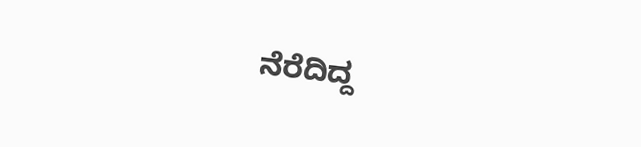ನೆರೆದಿದ್ದ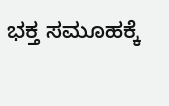ಭಕ್ತ ಸಮೂಹಕ್ಕೆ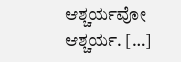ಆಶ್ಚರ್ಯವೋ ಆಶ್ಚರ್ಯ. […]